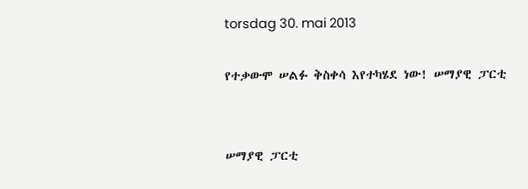torsdag 30. mai 2013

የተቃውሞ ሠልፉ ቅስቀሳ እየተካሄደ ነው! ሠማያዊ ፓርቲ


ሠማያዊ ፓርቲ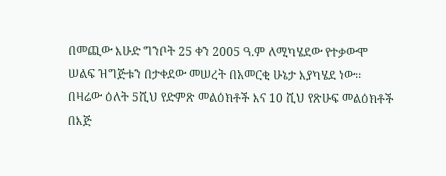በመጪው እሁድ ግንቦት 25 ቀን 2005 ዓ.ም ለሚካሄደው የተቃውሞ ሠልፍ ዝግጅቱን በታቀደው መሠረት በአመርቂ ሁኔታ እያካሄደ ነው፡፡ በዛሬው ዕለት 5ሺህ የድምጽ መልዕክቶች እና 10 ሺህ የጽሁፍ መልዕክቶች በእጅ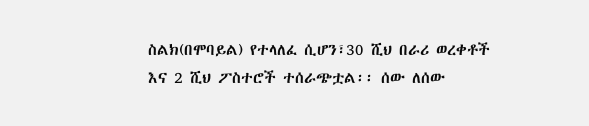ስልክ(በሞባይል) የተላለፈ ሲሆን፣30 ሺህ በራሪ ወረቀቶች እና 2 ሺህ ፖስተሮች ተሰራጭቷል፡፡ ሰው ለሰው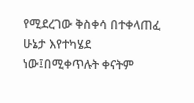የሚደረገው ቅስቀሳ በተቀላጠፈ ሁኔታ እየተካሄደ ነው፤በሚቀጥሉት ቀናትም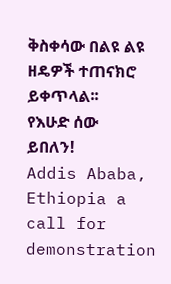ቅስቀሳው በልዩ ልዩ ዘዴዎች ተጠናክሮ ይቀጥላል፡፡
የእሁድ ሰው ይበለን!
Addis Ababa, Ethiopia a call for demonstration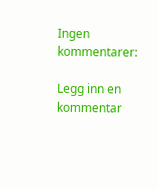Ingen kommentarer:

Legg inn en kommentar